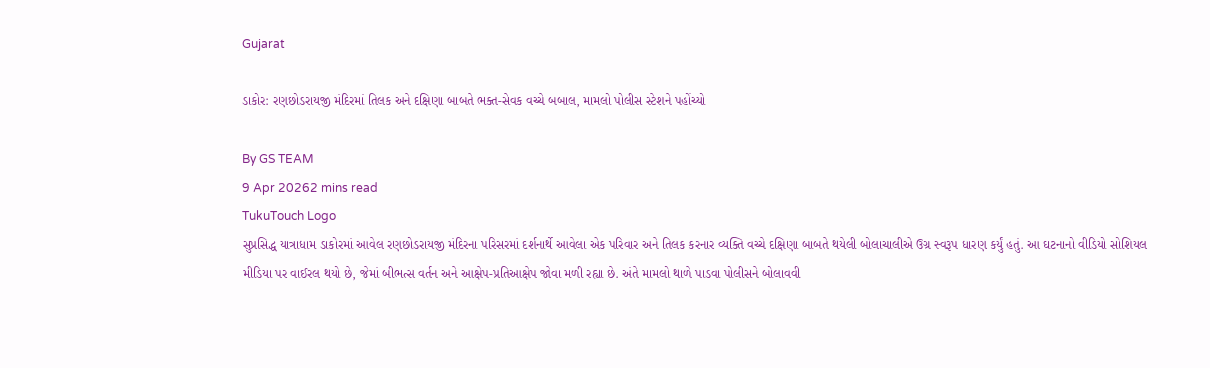Gujarat

ડાકોર: રણછોડરાયજી મંદિરમાં તિલક અને દક્ષિણા બાબતે ભક્ત-સેવક વચ્ચે બબાલ, મામલો પોલીસ સ્ટેશને પહોંચ્યો

By GS TEAM
9 Apr 20262 mins read
TukuTouch Logo
સુપ્રસિદ્ધ યાત્રાધામ ડાકોરમાં આવેલ રણછોડરાયજી મંદિરના પરિસરમાં દર્શનાર્થે આવેલા એક પરિવાર અને તિલક કરનાર વ્યક્તિ વચ્ચે દક્ષિણા બાબતે થયેલી બોલાચાલીએ ઉગ્ર સ્વરૂપ ધારણ કર્યું હતું. આ ઘટનાનો વીડિયો સોશિયલ મીડિયા પર વાઈરલ થયો છે, જેમાં બીભત્સ વર્તન અને આક્ષેપ-પ્રતિઆક્ષેપ જોવા મળી રહ્યા છે. અંતે મામલો થાળે પાડવા પોલીસને બોલાવવી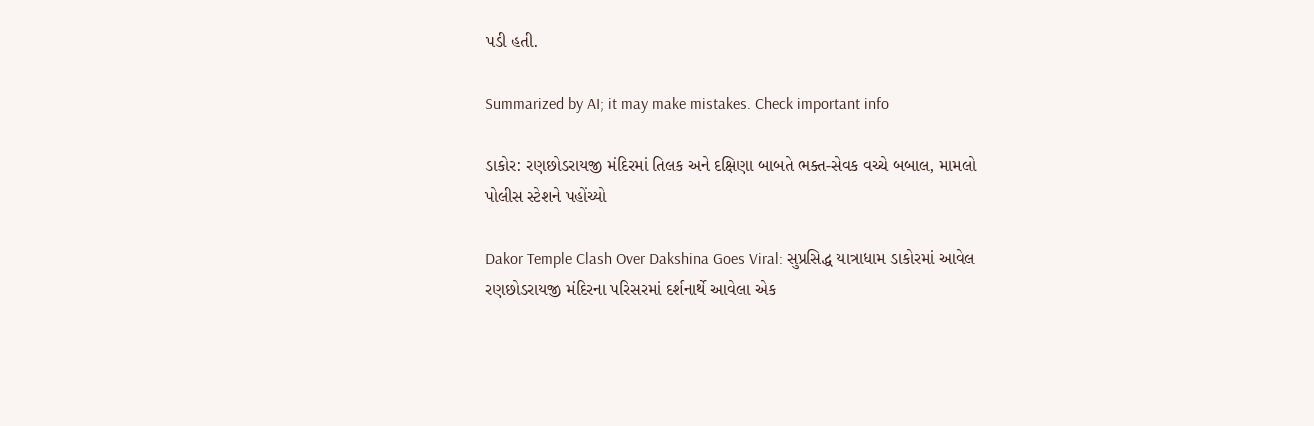પડી હતી.

Summarized by AI; it may make mistakes. Check important info

ડાકોર: રણછોડરાયજી મંદિરમાં તિલક અને દક્ષિણા બાબતે ભક્ત-સેવક વચ્ચે બબાલ, મામલો પોલીસ સ્ટેશને પહોંચ્યો

Dakor Temple Clash Over Dakshina Goes Viral: સુપ્રસિદ્ધ યાત્રાધામ ડાકોરમાં આવેલ રણછોડરાયજી મંદિરના પરિસરમાં દર્શનાર્થે આવેલા એક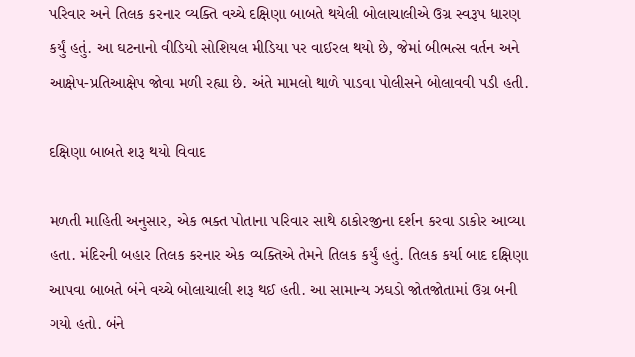પરિવાર અને તિલક કરનાર વ્યક્તિ વચ્ચે દક્ષિણા બાબતે થયેલી બોલાચાલીએ ઉગ્ર સ્વરૂપ ધારણ કર્યું હતું. આ ઘટનાનો વીડિયો સોશિયલ મીડિયા પર વાઈરલ થયો છે, જેમાં બીભત્સ વર્તન અને આક્ષેપ-પ્રતિઆક્ષેપ જોવા મળી રહ્યા છે. અંતે મામલો થાળે પાડવા પોલીસને બોલાવવી પડી હતી.

દક્ષિણા બાબતે શરૂ થયો વિવાદ

મળતી માહિતી અનુસાર, એક ભક્ત પોતાના પરિવાર સાથે ઠાકોરજીના દર્શન કરવા ડાકોર આવ્યા હતા. મંદિરની બહાર તિલક કરનાર એક વ્યક્તિએ તેમને તિલક કર્યું હતું. તિલક કર્યા બાદ દક્ષિણા આપવા બાબતે બંને વચ્ચે બોલાચાલી શરૂ થઈ હતી. આ સામાન્ય ઝઘડો જોતજોતામાં ઉગ્ર બની ગયો હતો. બંને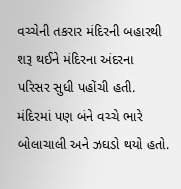વચ્ચેની તકરાર મંદિરની બહારથી શરૂ થઈને મંદિરના અંદરના પરિસર સુધી પહોંચી હતી. મંદિરમાં પણ બંને વચ્ચે ભારે બોલાચાલી અને ઝઘડો થયો હતો.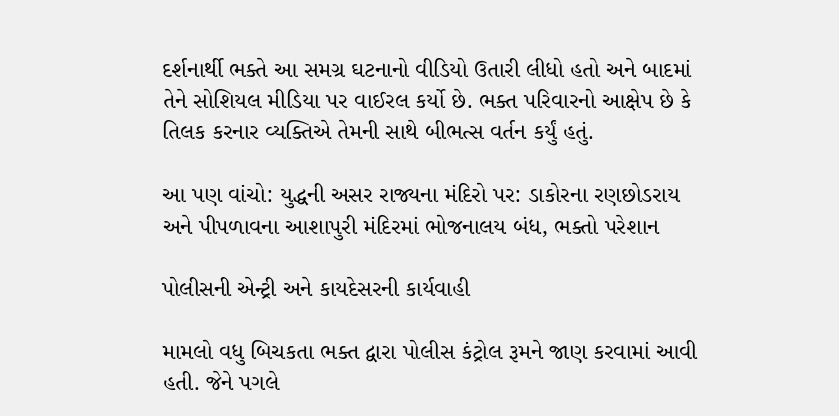દર્શનાર્થી ભક્તે આ સમગ્ર ઘટનાનો વીડિયો ઉતારી લીધો હતો અને બાદમાં તેને સોશિયલ મીડિયા પર વાઈરલ કર્યો છે. ભક્ત પરિવારનો આક્ષેપ છે કે તિલક કરનાર વ્યક્તિએ તેમની સાથે બીભત્સ વર્તન કર્યું હતું.

આ પણ વાંચો: યુદ્ધની અસર રાજ્યના મંદિરો પર: ડાકોરના રણછોડરાય અને પીપળાવના આશાપુરી મંદિરમાં ભોજનાલય બંધ, ભક્તો પરેશાન

પોલીસની એન્ટ્રી અને કાયદેસરની કાર્યવાહી

મામલો વધુ બિચકતા ભક્ત દ્વારા પોલીસ કંટ્રોલ રૂમને જાણ કરવામાં આવી હતી. જેને પગલે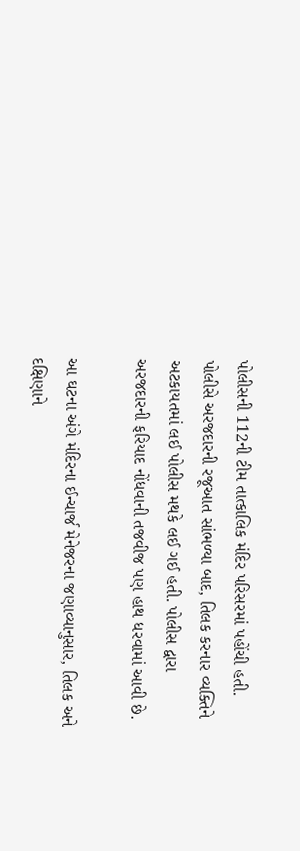પોલીસની 112ની ટીમ તાત્કાલિક મંદિર પરિસરમાં પહોંચી હતી. પોલીસે અરજદારની રજૂઆત સાંભળ્યા બાદ, તિલક કરનાર વ્યક્તિને અટકાયતમાં લઈ પોલીસ મથકે લઈ ગઈ હતી. પોલીસ દ્વારા અરજદારની ફરિયાદ નોંધવાની તજવીજ પણ હાથ ધરવામાં આવી છે.

આ ઘટના અંગે મંદિરના ઈન્ચાર્જ મેનેજરના જણાવ્યાનુસાર, તિલક અને દક્ષિણાને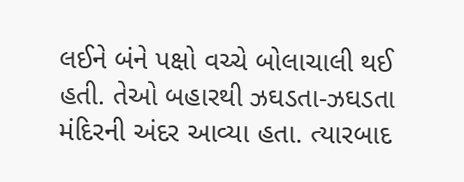લઈને બંને પક્ષો વચ્ચે બોલાચાલી થઈ હતી. તેઓ બહારથી ઝઘડતા-ઝઘડતા મંદિરની અંદર આવ્યા હતા. ત્યારબાદ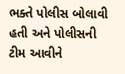ભક્તે પોલીસ બોલાવી હતી અને પોલીસની ટીમ આવીને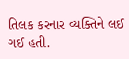તિલક કરનાર વ્યક્તિને લઈ ગઈ હતી.